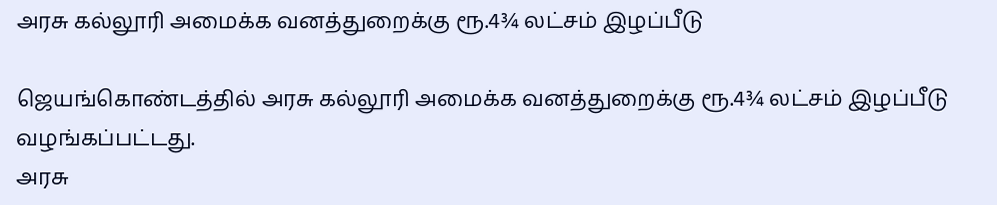அரசு கல்லூரி அமைக்க வனத்துறைக்கு ரூ.4¾ லட்சம் இழப்பீடு

ஜெயங்கொண்டத்தில் அரசு கல்லூரி அமைக்க வனத்துறைக்கு ரூ.4¾ லட்சம் இழப்பீடு வழங்கப்பட்டது.
அரசு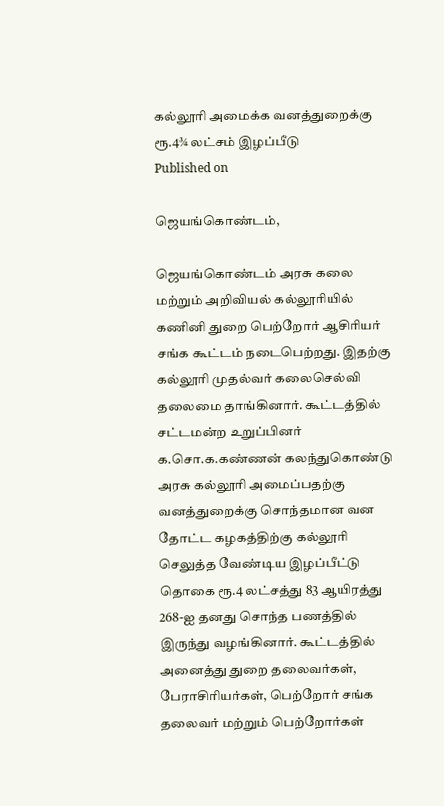கல்லூரி அமைக்க வனத்துறைக்கு ரூ.4¾ லட்சம் இழப்பீடு
Published on

ஜெயங்கொண்டம்,

ஜெயங்கொண்டம் அரசு கலை மற்றும் அறிவியல் கல்லூரியில் கணினி துறை பெற்றோர் ஆசிரியர் சங்க கூட்டம் நடைபெற்றது. இதற்கு கல்லூரி முதல்வர் கலைசெல்வி தலைமை தாங்கினார். கூட்டத்தில் சட்டமன்ற உறுப்பினர் க.சொ.க.கண்ணன் கலந்துகொண்டு அரசு கல்லூரி அமைப்பதற்கு வனத்துறைக்கு சொந்தமான வன தோட்ட கழகத்திற்கு கல்லூரி செலுத்த வேண்டிய இழப்பீட்டு தொகை ரூ.4 லட்சத்து 83 ஆயிரத்து 268-ஐ தனது சொந்த பணத்தில் இருந்து வழங்கினார். கூட்டத்தில் அனைத்து துறை தலைவர்கள், பேராசிரியர்கள், பெற்றோர் சங்க தலைவர் மற்றும் பெற்றோர்கள்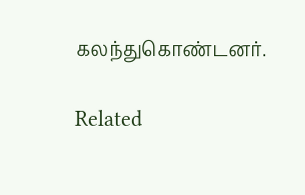கலந்துகொண்டனர்.

Related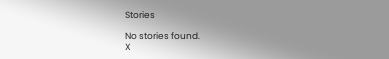Stories

No stories found.
X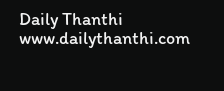Daily Thanthi
www.dailythanthi.com